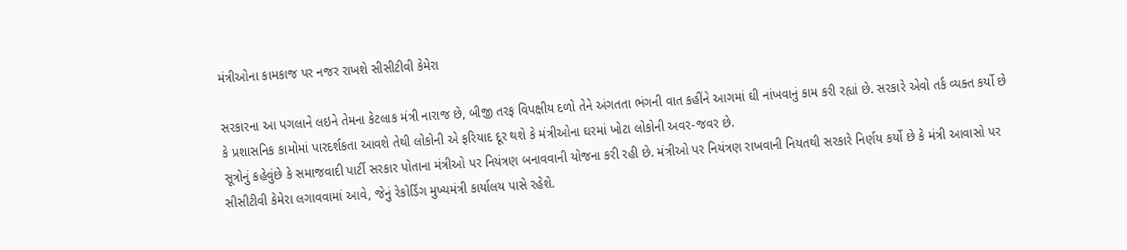મંત્રીઓના કામકાજ પર નજર રાખશે સીસીટીવી કેમેરા

સરકારના આ પગલાને લઇને તેમના કેટલાક મંત્રી નારાજ છે, બીજી તરફ વિપક્ષીય દળો તેને અંગતતા ભંગની વાત કહીંને આગમાં ઘી નાંખવાનું કામ કરી રહ્યાં છે. સરકારે એવો તર્ક વ્યક્ત કર્યો છે કે પ્રશાસનિક કામોમાં પારદર્શકતા આવશે તેથી લોકોની એ ફરિયાદ દૂર થશે કે મંત્રીઓના ઘરમાં ખોટા લોકોની અવર-જવર છે.
સૂત્રોનું કહેવુંછે કે સમાજવાદી પાર્ટી સરકાર પોતાના મંત્રીઓ પર નિયંત્રણ બનાવવાની યોજના કરી રહી છે. મંત્રીઓ પર નિયંત્રણ રાખવાની નિયતથી સરકારે નિર્ણય કર્યો છે કે મંત્રી આવાસો પર સીસીટીવી કેમેરા લગાવવામાં આવે, જેનું રેકોર્ડિંગ મુખ્યમંત્રી કાર્યાલય પાસે રહેશે.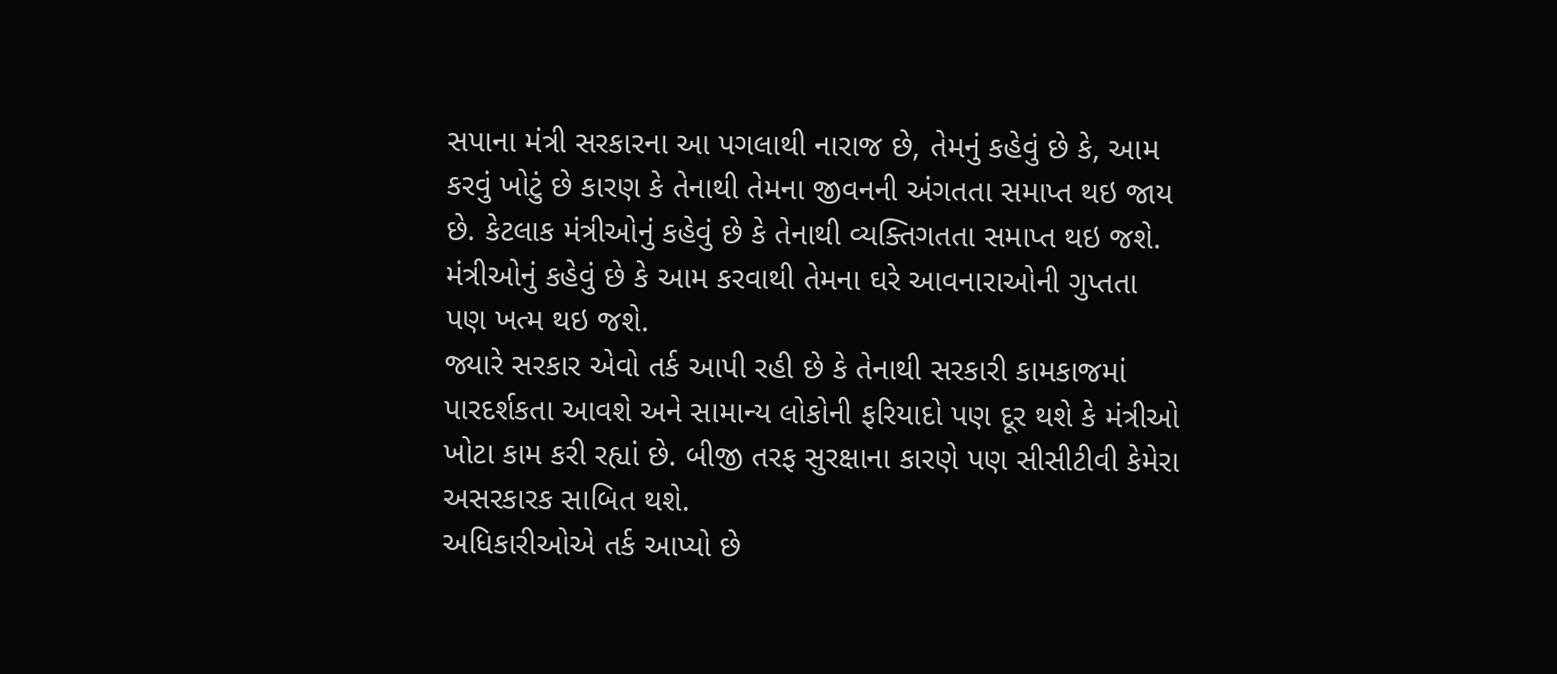સપાના મંત્રી સરકારના આ પગલાથી નારાજ છે, તેમનું કહેવું છે કે, આમ કરવું ખોટું છે કારણ કે તેનાથી તેમના જીવનની અંગતતા સમાપ્ત થઇ જાય છે. કેટલાક મંત્રીઓનું કહેવું છે કે તેનાથી વ્યક્તિગતતા સમાપ્ત થઇ જશે. મંત્રીઓનું કહેવું છે કે આમ કરવાથી તેમના ઘરે આવનારાઓની ગુપ્તતા પણ ખત્મ થઇ જશે.
જ્યારે સરકાર એવો તર્ક આપી રહી છે કે તેનાથી સરકારી કામકાજમાં પારદર્શકતા આવશે અને સામાન્ય લોકોની ફરિયાદો પણ દૂર થશે કે મંત્રીઓ ખોટા કામ કરી રહ્યાં છે. બીજી તરફ સુરક્ષાના કારણે પણ સીસીટીવી કેમેરા અસરકારક સાબિત થશે.
અધિકારીઓએ તર્ક આપ્યો છે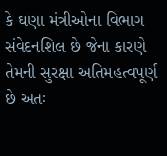કે ઘણા મંત્રીઓના વિભાગ સંવેદનશિલ છે જેના કારણે તેમની સુરક્ષા અતિમહત્વપૂર્ણ છે અતઃ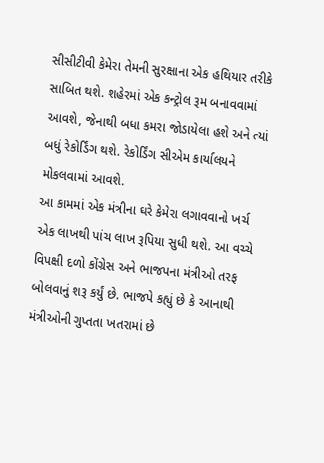સીસીટીવી કેમેરા તેમની સુરક્ષાના એક હથિયાર તરીકે સાબિત થશે. શહેરમાં એક કન્ટ્રોલ રૂમ બનાવવામાં આવશે, જેનાથી બધા કમરા જોડાયેલા હશે અને ત્યાં બધું રેકોર્ડિંગ થશે. રેકોર્ડિંગ સીએમ કાર્યાલયને મોકલવામાં આવશે.
આ કામમાં એક મંત્રીના ઘરે કેમેરા લગાવવાનો ખર્ચ એક લાખથી પાંચ લાખ રૂપિયા સુધી થશે. આ વચ્ચે વિપક્ષી દળો કોંગ્રેસ અને ભાજપના મંત્રીઓ તરફ બોલવાનું શરૂ કર્યું છે. ભાજપે કહ્યું છે કે આનાથી મંત્રીઓની ગુપ્તતા ખતરામાં છે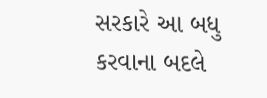સરકારે આ બધુ કરવાના બદલે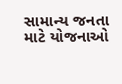સામાન્ય જનતા માટે યોજનાઓ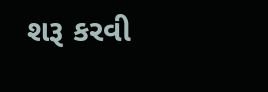શરૂ કરવી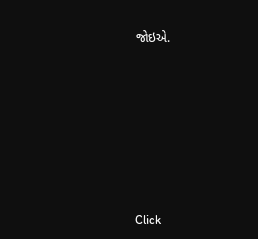જોઇએ.












Click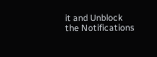it and Unblock the Notifications